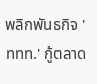พลิกพันธกิจ 'ททท.' กู้ตลาด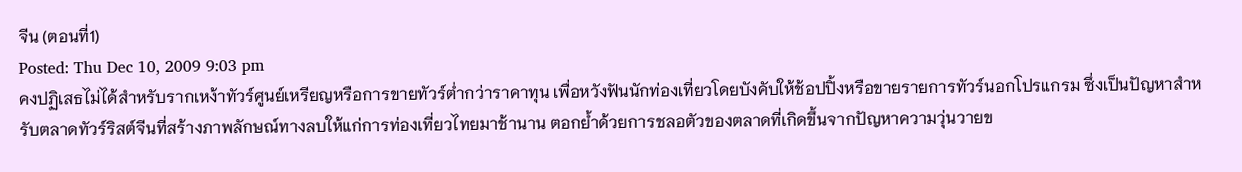จีน (ตอนที่1)
Posted: Thu Dec 10, 2009 9:03 pm
คงปฏิเสธไม่ได้สำหรับรากเหง้าทัวร์ศูนย์เหรียญหรือการขายทัวร์ต่ำกว่าราคาทุน เพื่อหวังฟันนักท่องเที่ยวโดยบังคับให้ช้อปปิ้งหรือขายรายการทัวร์นอกโปรแกรม ซึ่งเป็นปัญหาสำหรับตลาดทัวร์ริสต์จีนที่สร้างภาพลักษณ์ทางลบให้แก่การท่องเที่ยวไทยมาช้านาน ตอกย้ำด้วยการชลอตัวของตลาดที่เกิดขึ้นจากปัญหาความวุ่นวายข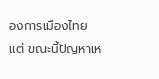องการเมืองไทย แต่ ขณะนี้ปัญหาเห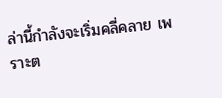ล่านี้กำลังจะเริ่มคลี่คลาย เพราะต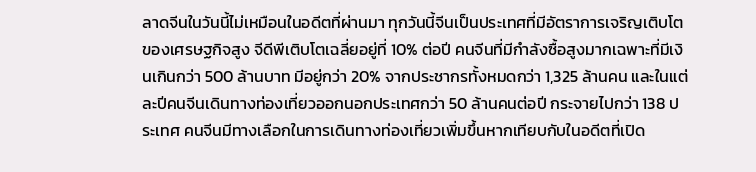ลาดจีนในวันนี้ไม่เหมือนในอดีตที่ผ่านมา ทุกวันนี้จีนเป็นประเทศที่มีอัตราการเจริญเติบโตของเศรษฐกิจสูง จีดีพีเติบโตเฉลี่ยอยู่ที่ 10% ต่อปี คนจีนที่มีกำลังซื้อสูงมากเฉพาะที่มีเงินเกินกว่า 500 ล้านบาท มีอยู่กว่า 20% จากประชากรทั้งหมดกว่า 1,325 ล้านคน และในแต่ละปีคนจีนเดินทางท่องเที่ยวออกนอกประเทศกว่า 50 ล้านคนต่อปี กระจายไปกว่า 138 ประเทศ คนจีนมีทางเลือกในการเดินทางท่องเที่ยวเพิ่มขึ้นหากเทียบกับในอดีตที่เปิด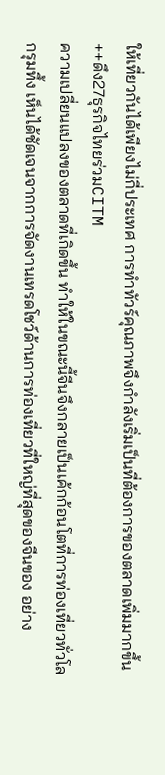ให้เที่ยวกันได้เพียงไม่กี่ประเทศ การทำทัวร์คุณภาพจึงกำลังเริ่มเป็นที่ต้องการของตลาดเพิ่มมากขึ้น++ดึง27ธุรกิจไทยร่วมCITM
ความเปลี่ยนแปลงของตลาดที่เกิดขึ้น ทำให้ในขณะนี้จีนจึงกลายเป็นเค้กก้อนโตที่การท่องเที่ยวทั่วโลกรุมทึ้ง เห็นได้ชัดเจนจากการจัดงานเทรดโชว์ด้านการท่องเที่ยวที่ใหญ่ที่สุดของจีนของ อย่าง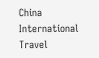China International Travel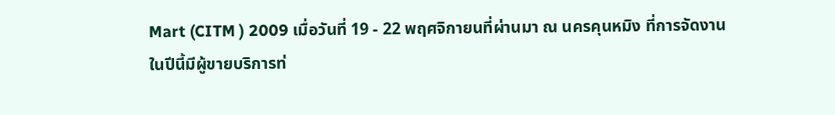Mart (CITM ) 2009 เมื่อวันที่ 19 - 22 พฤศจิกายนที่ผ่านมา ณ นครคุนหมิง ที่การจัดงานในปีนี้มีผู้ขายบริการท่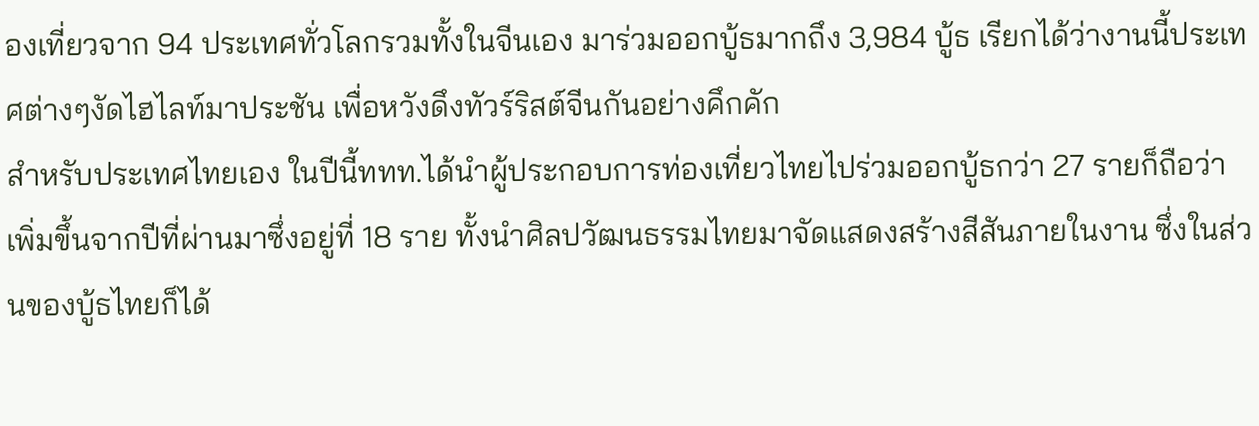องเที่ยวจาก 94 ประเทศทั่วโลกรวมทั้งในจีนเอง มาร่วมออกบู้ธมากถึง 3,984 บู้ธ เรียกได้ว่างานนี้ประเทศต่างๆงัดไฮไลท์มาประชัน เพื่อหวังดึงทัวร์ริสต์จีนกันอย่างคึกคัก
สำหรับประเทศไทยเอง ในปีนี้ททท.ได้นำผู้ประกอบการท่องเที่ยวไทยไปร่วมออกบู้ธกว่า 27 รายก็ถือว่าเพิ่มขึ้นจากปีที่ผ่านมาซึ่งอยู่ที่ 18 ราย ทั้งนำศิลปวัฒนธรรมไทยมาจัดแสดงสร้างสีสันภายในงาน ซึ่งในส่วนของบู้ธไทยก็ได้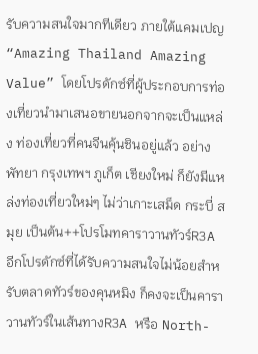รับความสนใจมากทีเดียว ภายใต้แคมเปญ“Amazing Thailand Amazing Value” โดยโปรดักซ์ที่ผู้ประกอบการท่องเที่ยวนำมาเสนอขายนอกจากจะเป็นแหล่ง ท่องเที่ยวที่คนจีนคุ้นชินอยู่แล้ว อย่างพัทยา กรุงเทพฯ ภูเก็ต เชียงใหม่ ก็ยังมีแหล่งท่องเที่ยวใหม่ๆ ไม่ว่าเกาะเสม็ด กระบี่ สมุย เป็นต้น++โปรโมทคาราวานทัวร์R3A
อีกโปรดักซ์ที่ได้รับความสนใจไม่น้อยสำหรับตลาดทัวร์ของคุนหมิง ก็คงจะเป็นคาราวานทัวร์ในเส้นทางR3A หรือ North-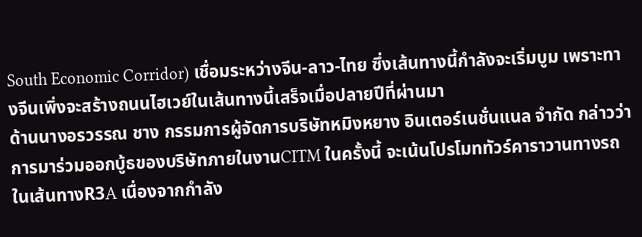South Economic Corridor) เชื่อมระหว่างจีน-ลาว-ไทย ซึ่งเส้นทางนี้กำลังจะเริ่มบูม เพราะทางจีนเพิ่งจะสร้างถนนไฮเวย์ในเส้นทางนี้เสร็จเมื่อปลายปีที่ผ่านมา
ด้านนางอรวรรณ ชาง กรรมการผู้จัดการบริษัทหมิงหยาง อินเตอร์เนชั่นแนล จำกัด กล่าวว่าการมาร่วมออกบู้ธของบริษัทภายในงานCITM ในครั้งนี้ จะเน้นโปรโมททัวร์คาราวานทางรถในเส้นทางR3A เนื่องจากกำลัง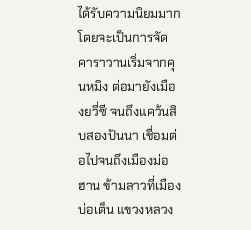ได้รับความนิยมมาก โดยจะเป็นการจัดคาราวานเริ่มจากคุนหมิง ต่อมายังเมืองยวี่ซี จนถึงแคว้นสิบสองปันนา เชื่อมต่อไปจนถึงเมืองม่อฮาน ข้ามลาวที่เมืองบ่อเต็น แขวงหลวง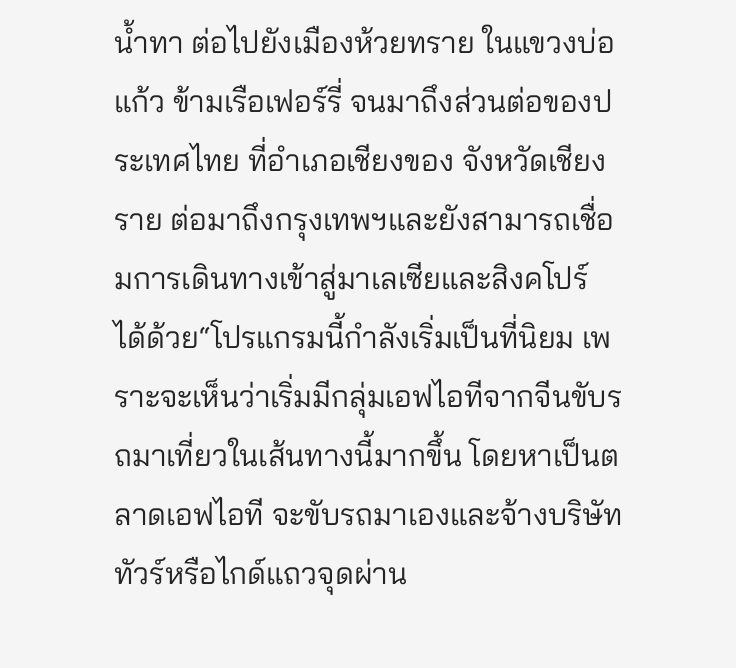น้ำทา ต่อไปยังเมืองห้วยทราย ในแขวงบ่อแก้ว ข้ามเรือเฟอร์รี่ จนมาถึงส่วนต่อของประเทศไทย ที่อำเภอเชียงของ จังหวัดเชียงราย ต่อมาถึงกรุงเทพฯและยังสามารถเชื่อมการเดินทางเข้าสู่มาเลเซียและสิงคโปร์ ได้ด้วย“โปรแกรมนี้กำลังเริ่มเป็นที่นิยม เพราะจะเห็นว่าเริ่มมีกลุ่มเอฟไอทีจากจีนขับรถมาเที่ยวในเส้นทางนี้มากขึ้น โดยหาเป็นตลาดเอฟไอที จะขับรถมาเองและจ้างบริษัททัวร์หรือไกด์แถวจุดผ่าน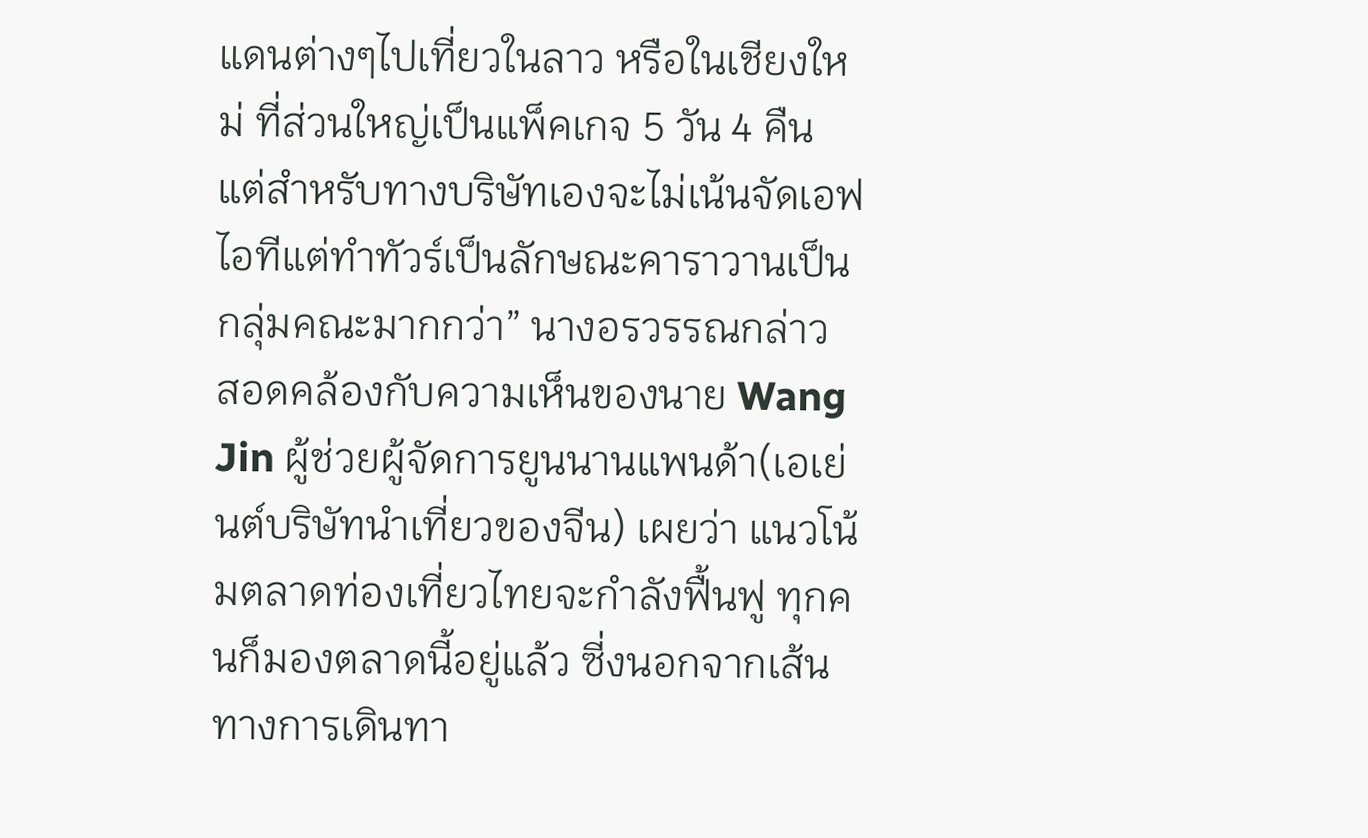แดนต่างๆไปเที่ยวในลาว หรือในเชียงใหม่ ที่ส่วนใหญ่เป็นแพ็คเกจ 5 วัน 4 คืน แต่สำหรับทางบริษัทเองจะไม่เน้นจัดเอฟไอทีแต่ทำทัวร์เป็นลักษณะคาราวานเป็น กลุ่มคณะมากกว่า” นางอรวรรณกล่าว
สอดคล้องกับความเห็นของนาย Wang Jin ผู้ช่วยผู้จัดการยูนนานแพนด้า(เอเย่นต์บริษัทนำเที่ยวของจีน) เผยว่า แนวโน้มตลาดท่องเที่ยวไทยจะกำลังฟื้นฟู ทุกคนก็มองตลาดนี้อยู่แล้ว ซี่งนอกจากเส้นทางการเดินทา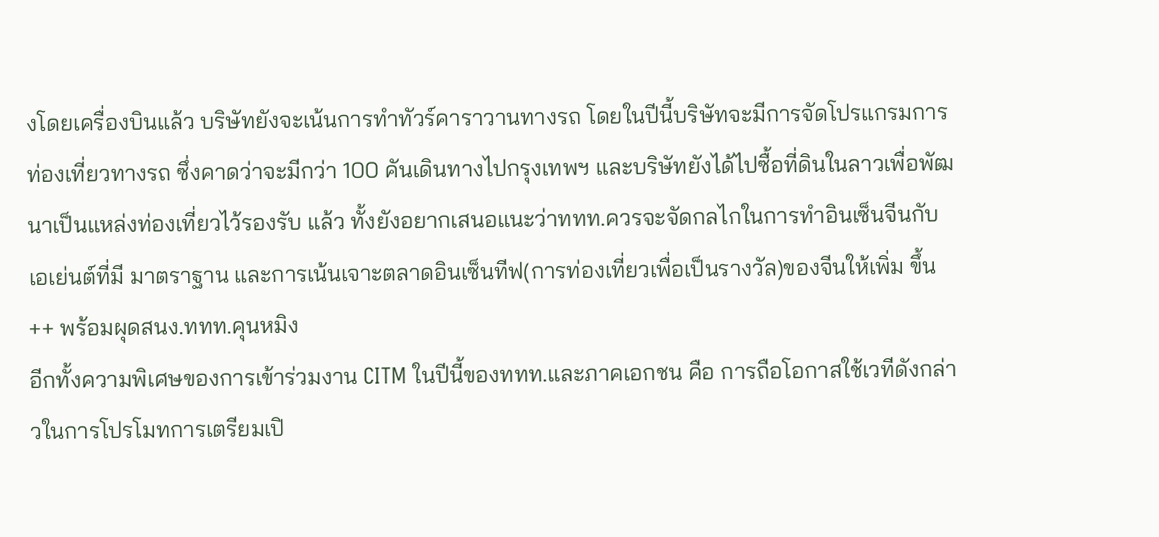งโดยเครื่องบินแล้ว บริษัทยังจะเน้นการทำทัวร์คาราวานทางรถ โดยในปีนี้บริษัทจะมีการจัดโปรแกรมการท่องเที่ยวทางรถ ซึ่งคาดว่าจะมีกว่า 100 คันเดินทางไปกรุงเทพฯ และบริษัทยังได้ไปซื้อที่ดินในลาวเพื่อพัฒนาเป็นแหล่งท่องเที่ยวไว้รองรับ แล้ว ทั้งยังอยากเสนอแนะว่าททท.ควรจะจัดกลไกในการทำอินเซ็นจีนกับเอเย่นต์ที่มี มาตราฐาน และการเน้นเจาะตลาดอินเซ็นทีฟ(การท่องเที่ยวเพื่อเป็นรางวัล)ของจีนให้เพิ่ม ขึ้น
++ พร้อมผุดสนง.ททท.คุนหมิง
อีกทั้งความพิเศษของการเข้าร่วมงาน CITM ในปีนี้ของททท.และภาคเอกชน คือ การถือโอกาสใช้เวทีดังกล่าวในการโปรโมทการเตรียมเปิ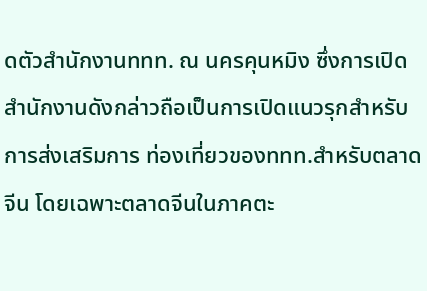ดตัวสำนักงานททท. ณ นครคุนหมิง ซึ่งการเปิดสำนักงานดังกล่าวถือเป็นการเปิดแนวรุกสำหรับการส่งเสริมการ ท่องเที่ยวของททท.สำหรับตลาดจีน โดยเฉพาะตลาดจีนในภาคตะ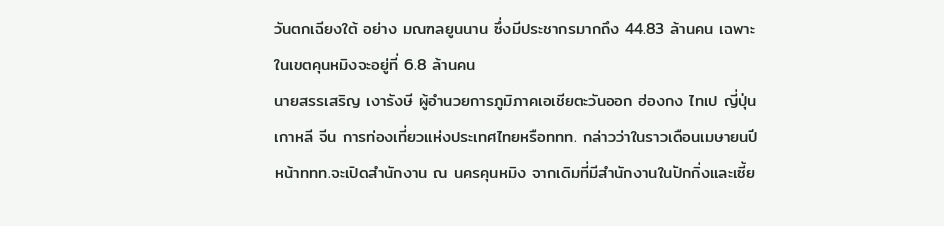วันตกเฉียงใต้ อย่าง มณฑลยูนนาน ซึ่งมีประชากรมากถึง 44.83 ล้านคน เฉพาะในเขตคุนหมิงจะอยู่ที่ 6.8 ล้านคน
นายสรรเสริญ เงารังษี ผู้อำนวยการภูมิภาคเอเชียตะวันออก ฮ่องกง ไทเป ญี่ปุ่น เกาหลี จีน การท่องเที่ยวแห่งประเทศไทยหรือททท. กล่าวว่าในราวเดือนเมษายนปีหน้าททท.จะเปิดสำนักงาน ณ นครคุนหมิง จากเดิมที่มีสำนักงานในปักกิ่งและเซี้ย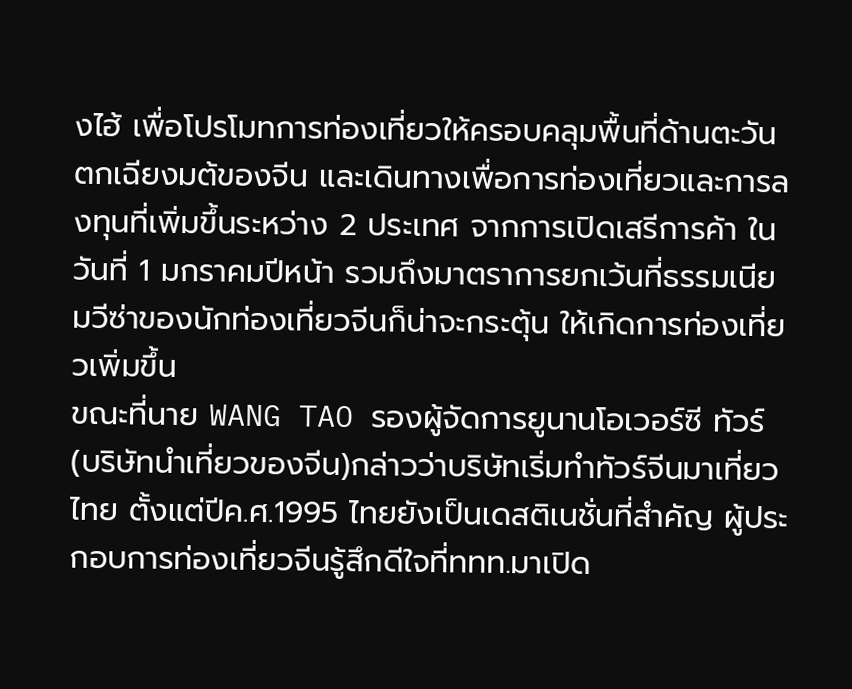งไฮ้ เพื่อโปรโมทการท่องเที่ยวให้ครอบคลุมพื้นที่ด้านตะวันตกเฉียงมต้ของจีน และเดินทางเพื่อการท่องเที่ยวและการลงทุนที่เพิ่มขึ้นระหว่าง 2 ประเทศ จากการเปิดเสรีการค้า ในวันที่ 1 มกราคมปีหน้า รวมถึงมาตราการยกเว้นที่ธรรมเนียมวีซ่าของนักท่องเที่ยวจีนก็น่าจะกระตุ้น ให้เกิดการท่องเที่ยวเพิ่มขึ้น
ขณะที่นาย WANG TAO รองผู้จัดการยูนานโอเวอร์ซี ทัวร์(บริษัทนำเที่ยวของจีน)กล่าวว่าบริษัทเริ่มทำทัวร์จีนมาเที่ยวไทย ตั้งแต่ปีค.ศ.1995 ไทยยังเป็นเดสติเนชั่นที่สำคัญ ผู้ประกอบการท่องเที่ยวจีนรู้สึกดีใจที่ททท.มาเปิด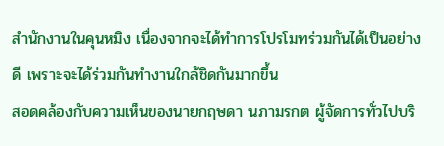สำนักงานในคุนหมิง เนื่องจากจะได้ทำการโปรโมทร่วมกันได้เป็นอย่างดี เพราะจะได้ร่วมกันทำงานใกล้ชิดกันมากขึ้น
สอดคล้องกับความเห็นของนายกฤษดา นภามรกต ผู้จัดการทั่วไปบริ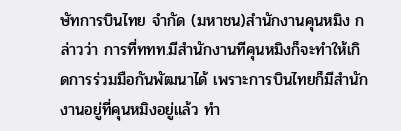ษัทการบินไทย จำกัด (มหาชน)สำนักงานคุนหมิง กล่าวว่า การที่ททท.มีสำนักงานทีคุนหมิงก็จะทำให้เกิดการร่วมมือกันพัฒนาได้ เพราะการบินไทยก็มีสำนักงานอยู่ที่คุนหมิงอยู่แล้ว ทำ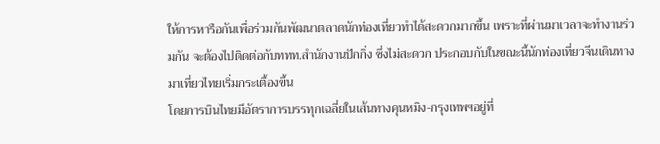ให้การหารือกันเพื่อร่วมกันพัฒนาตลาดนักท่องเที่ยวทำได้สะดวกมากขึ้น เพราะที่ผ่านมาเวลาจะทำงานร่วมกัน จะต้องไปติดต่อกับททท.สำนักงานปักกิ่ง ซึ่งไม่สะดวก ประกอบกับในขณะนี้นักท่องเที่ยวจีนเดินทางมาเที่ยวไทยเริ่มกระเตื้องขึ้น
โดยการบินไทยมีอัตราการบรรทุกเฉลี่ยในเส้นทางคุนหมิง-กรุงเทพฯอยู่ที่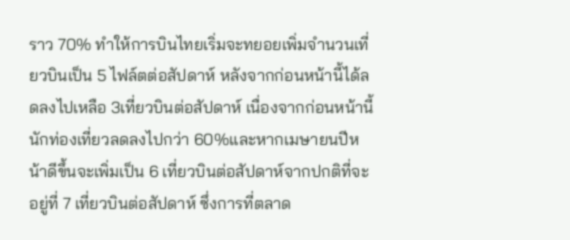ราว 70% ทำให้การบินไทยเริ่มจะทยอยเพิ่มจำนวนเที่ยวบินเป็น 5 ไฟล์ตต่อสัปดาห์ หลังจากก่อนหน้านี้ได้ลดลงไปเหลือ 3เที่ยวบินต่อสัปดาห์ เนื่องจากก่อนหน้านี้นักท่องเที่ยวลดลงไปกว่า 60%และหากเมษายนปีหน้าดีขึ้นจะเพิ่มเป็น 6 เที่ยวบินต่อสัปดาห์จากปกติที่จะอยู่ที่ 7 เที่ยวบินต่อสัปดาห์ ซึ่งการที่ตลาด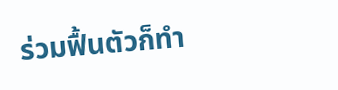ร่วมฟื้นตัวก็ทำ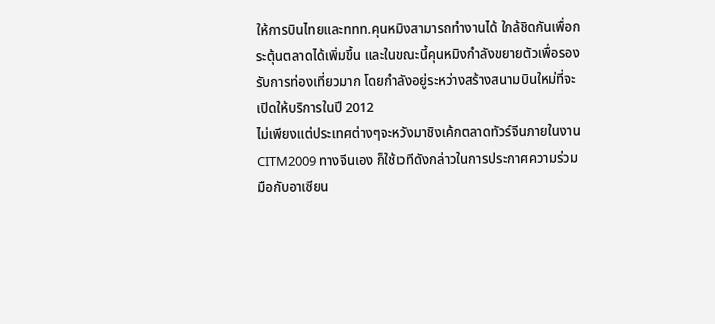ให้การบินไทยและททท.คุนหมิงสามารถทำงานได้ ใกล้ชิดกันเพื่อกระตุ้นตลาดได้เพิ่มขึ้น และในขณะนี้คุนหมิงกำลังขยายตัวเพื่อรองรับการท่องเที่ยวมาก โดยกำลังอยู่ระหว่างสร้างสนามบินใหม่ที่จะเปิดให้บริการในปี 2012
ไม่เพียงแต่ประเทศต่างๆจะหวังมาชิงเค้กตลาดทัวร์จีนภายในงานCITM2009 ทางจีนเอง ก็ใช้เวทีดังกล่าวในการประกาศความร่วมมือกับอาเซียน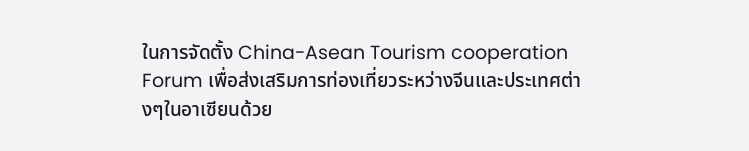ในการจัดตั้ง China-Asean Tourism cooperation Forum เพื่อส่งเสริมการท่องเที่ยวระหว่างจีนและประเทศต่างๆในอาเซียนด้วย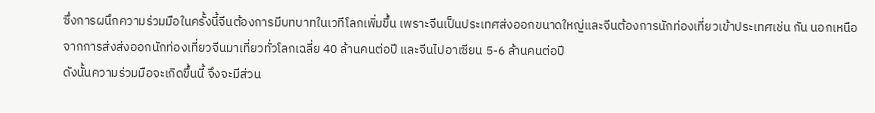ซึ่งการผนึกความร่วมมือในครั้งนี้จีนต้องการมีบทบาทในเวทีโลกเพิ่มขึ้น เพราะจีนเป็นประเทศส่งออกขนาดใหญ่และจีนต้องการนักท่องเที่ยวเข้าประเทศเช่น กัน นอกเหนือจากการส่งส่งออกนักท่องเที่ยวจีนมาเที่ยวทั่วโลกเฉลี่ย 40 ล้านคนต่อปี และจีนไปอาเซียน 5-6 ล้านคนต่อปี
ดังนั้นความร่วมมือจะเกิดขึ้นนี้ จึงจะมีส่วน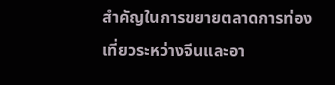สำคัญในการขยายตลาดการท่องเที่ยวระหว่างจีนและอา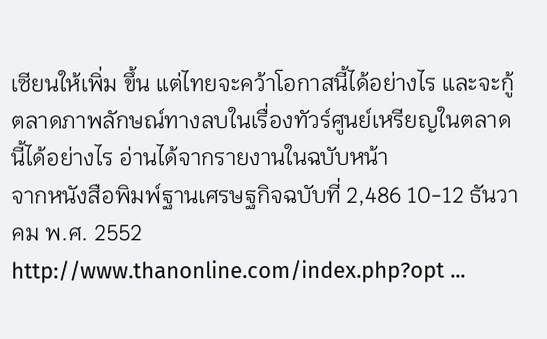เซียนให้เพิ่ม ขึ้น แต่ไทยจะคว้าโอกาสนี้ได้อย่างไร และจะกู้ตลาดภาพลักษณ์ทางลบในเรื่องทัวร์ศูนย์เหรียญในตลาดนี้ได้อย่างไร อ่านได้จากรายงานในฉบับหน้า
จากหนังสือพิมพ์ฐานเศรษฐกิจฉบับที่ 2,486 10-12 ธันวาคม พ.ศ. 2552 http://www.thanonline.com/index.php?opt ...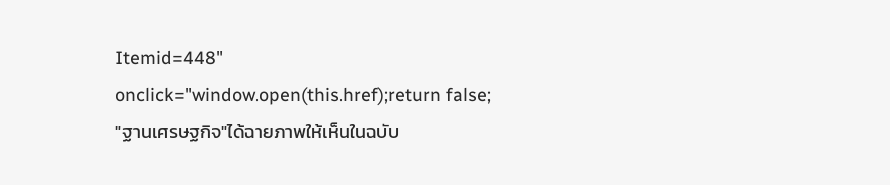Itemid=448" onclick="window.open(this.href);return false;
"ฐานเศรษฐกิจ"ได้ฉายภาพให้เห็นในฉบับ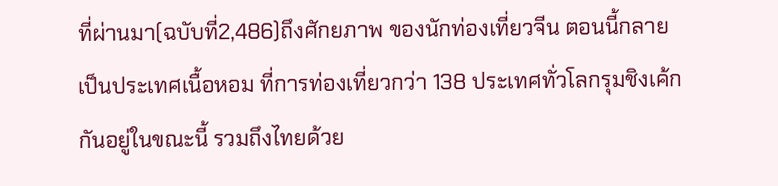ที่ผ่านมา(ฉบับที่2,486)ถึงศักยภาพ ของนักท่องเที่ยวจีน ตอนนี้กลายเป็นประเทศเนื้อหอม ที่การท่องเที่ยวกว่า 138 ประเทศทั่วโลกรุมชิงเค้กกันอยู่ในขณะนี้ รวมถึงไทยด้วย